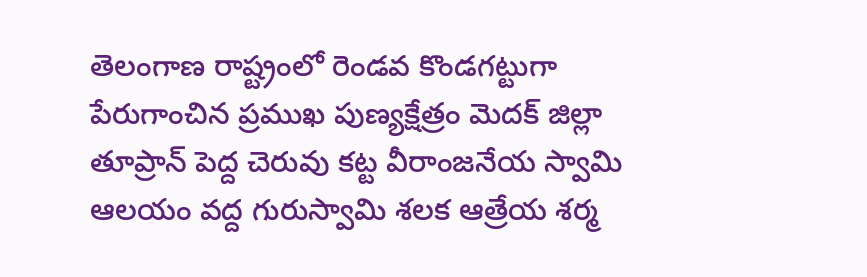తెలంగాణ రాష్ట్రంలో రెండవ కొండగట్టుగా పేరుగాంచిన ప్రముఖ పుణ్యక్షేత్రం మెదక్ జిల్లా తూప్రాన్ పెద్ద చెరువు కట్ట వీరాంజనేయ స్వామి ఆలయం వద్ద గురుస్వామి శలక ఆత్రేయ శర్మ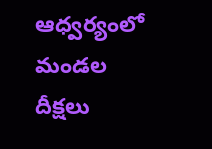ఆధ్వర్యంలో మండల దీక్షలు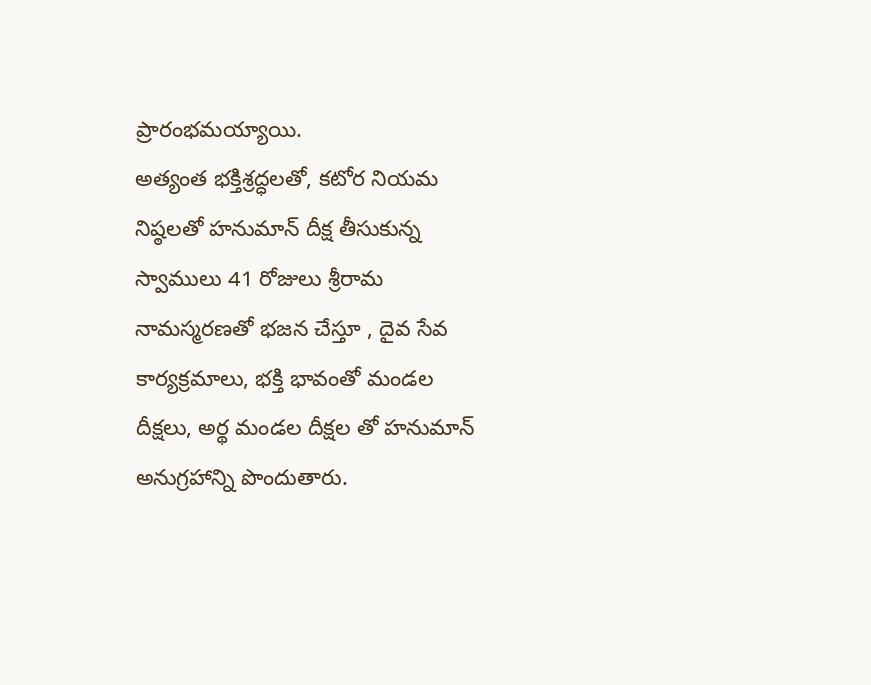ప్రారంభమయ్యాయి.
అత్యంత భక్తిశ్రద్ధలతో, కటోర నియమ నిష్ఠలతో హనుమాన్ దీక్ష తీసుకున్న స్వాములు 41 రోజులు శ్రీరామ నామస్మరణతో భజన చేస్తూ , దైవ సేవ కార్యక్రమాలు, భక్తి భావంతో మండల దీక్షలు, అర్థ మండల దీక్షల తో హనుమాన్ అనుగ్రహాన్ని పొందుతారు.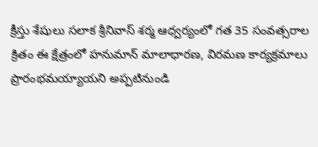క్రీస్తు శేషులు సలాక శ్రీనివాస్ శర్మ ఆధ్వర్యంలో గత 35 సంవత్సరాల క్రితం ఈ క్షేత్రంలో హనుమాన్ మాలాధారణ, విరమణ కార్యక్రమాలు ప్రారంభమయ్యాయని అప్పటినుండి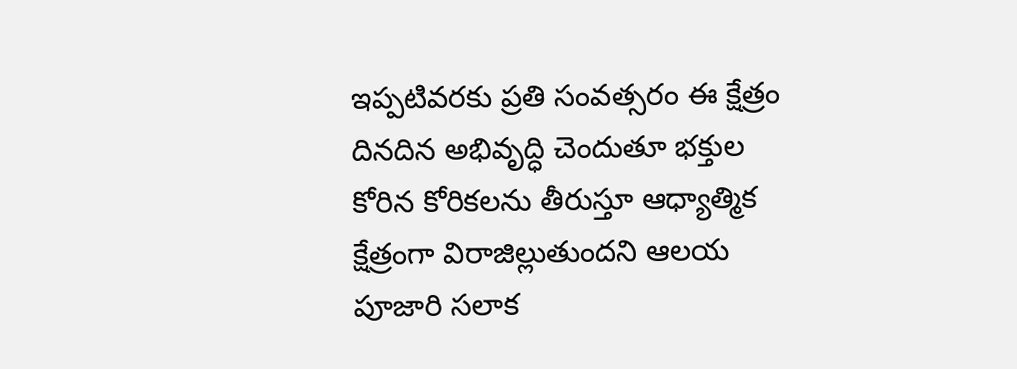ఇప్పటివరకు ప్రతి సంవత్సరం ఈ క్షేత్రం దినదిన అభివృద్ధి చెందుతూ భక్తుల కోరిన కోరికలను తీరుస్తూ ఆధ్యాత్మిక క్షేత్రంగా విరాజిల్లుతుందని ఆలయ పూజారి సలాక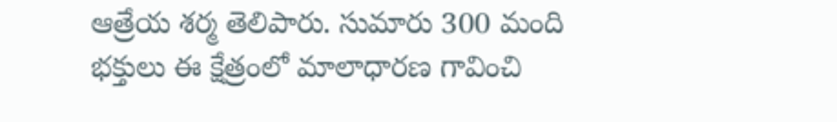ఆత్రేయ శర్మ తెలిపారు. సుమారు 300 మంది భక్తులు ఈ క్షేత్రంలో మాలాధారణ గావించి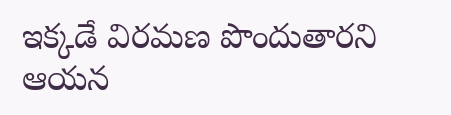ఇక్కడే విరమణ పొందుతారని ఆయన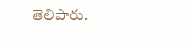తెలిపారు.